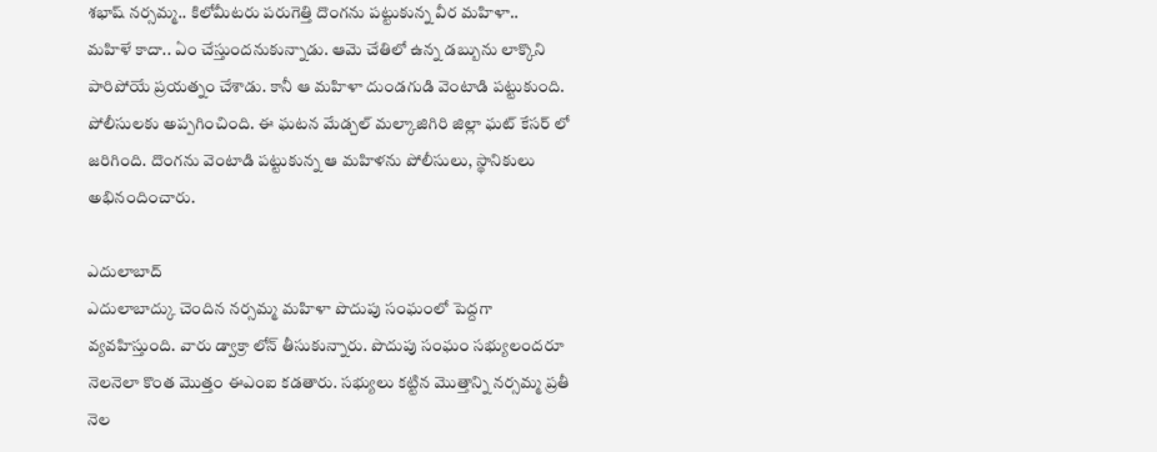శభాష్ నర్సమ్మ.. కిలోమీటరు పరుగెత్తి దొంగను పట్టుకున్న వీర మహిళా..
మహిళే కాదా.. ఏం చేస్తుందనుకున్నాడు. ఆమె చేతిలో ఉన్న డబ్బును లాక్కొని పారిపోయే ప్రయత్నం చేశాడు. కానీ ఆ మహిళా దుండగుడి వెంటాడి పట్టుకుంది. పోలీసులకు అప్పగించింది. ఈ ఘటన మేడ్చల్ మల్కాజిగిరి జిల్లా ఘట్ కేసర్ లో జరిగింది. దొంగను వెంటాడి పట్టుకున్న ఆ మహిళను పోలీసులు, స్థానికులు అభినందించారు.

ఎదులాబాద్
ఎదులాబాద్కు చెందిన నర్సమ్మ మహిళా పొదుపు సంఘంలో పెద్దగా వ్యవహిస్తుంది. వారు డ్వాక్రా లోన్ తీసుకున్నారు. పొదుపు సంఘం సభ్యులందరూ నెలనెలా కొంత మొత్తం ఈఎంఐ కడతారు. సభ్యులు కట్టిన మొత్తాన్ని నర్సమ్మ ప్రతీ నెల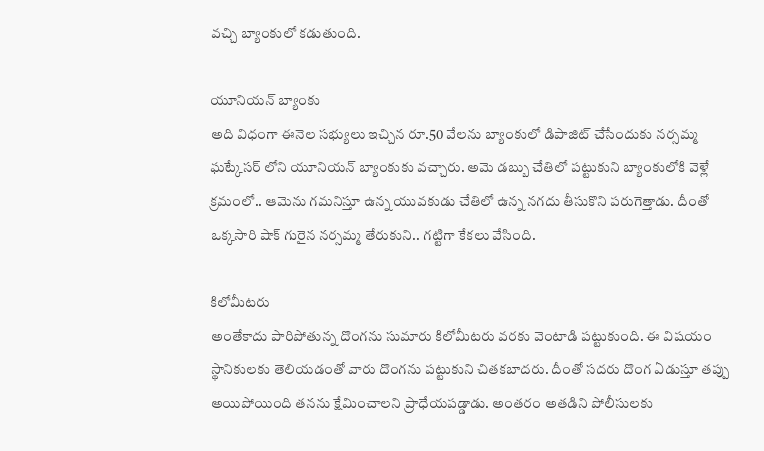వచ్చి బ్యాంకులో కడుతుంది.

యూనియన్ బ్యాంకు
అది విధంగా ఈనెల సభ్యులు ఇచ్చిన రూ.50 వేలను బ్యాంకులో డిపాజిట్ చేసేందుకు నర్సమ్మ ఘట్కేసర్ లోని యూనియన్ బ్యాంకుకు వచ్చారు. అమె డబ్బు చేతిలో పట్టుకుని బ్యాంకులోకి వెళ్లే క్రమంలో.. ఆమెను గమనిస్తూ ఉన్న యువకుడు చేతిలో ఉన్న నగదు తీసుకొని పరుగెత్తాడు. దీంతో ఒక్కసారి షాక్ గురైన నర్సమ్మ తేరుకుని.. గట్టిగా కేకలు వేసింది.

కిలోమీటరు
అంతేకాదు పారిపోతున్న దొంగను సుమారు కిలోమీటరు వరకు వెంటాడి పట్టుకుంది. ఈ విషయం స్థానికులకు తెలియడంతో వారు దొంగను పట్టుకుని చితకబాదరు. దీంతో సదరు దొంగ ఏడుస్తూ తప్పు అయిపోయింది తనను క్షేమించాలని ప్రాధేయపడ్డాడు. అంతరం అతడిని పోలీసులకు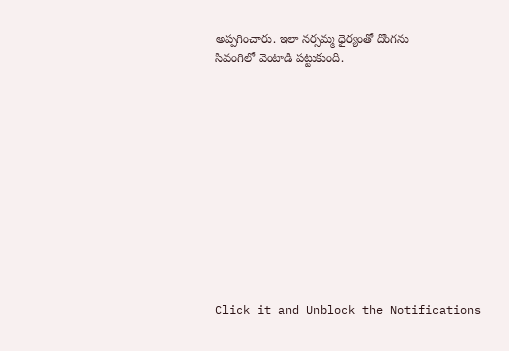అప్పగించారు. ఇలా నర్సమ్మ ధైర్యంతో దొంగను
సివంగిలో వెంటాడి పట్టుకుంది.












Click it and Unblock the Notifications